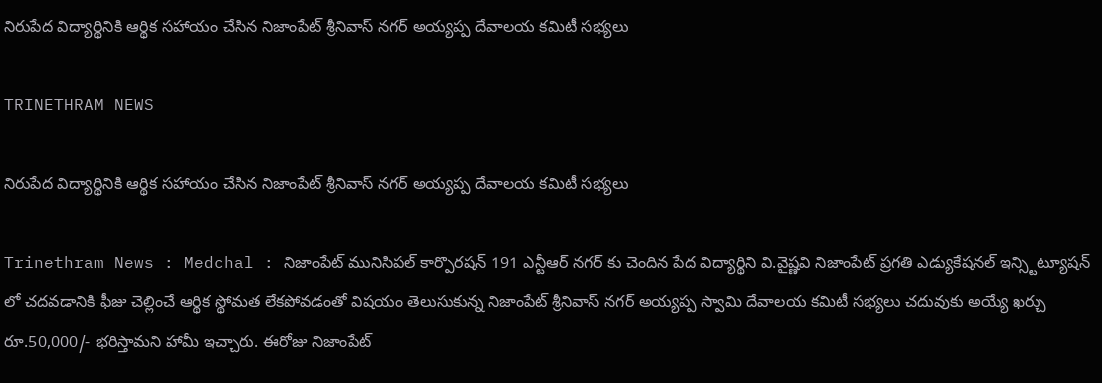నిరుపేద విద్యార్థినికి ఆర్థిక సహాయం చేసిన నిజాంపేట్ శ్రీనివాస్ నగర్ అయ్యప్ప దేవాలయ కమిటీ సభ్యలు

TRINETHRAM NEWS

నిరుపేద విద్యార్థినికి ఆర్థిక సహాయం చేసిన నిజాంపేట్ శ్రీనివాస్ నగర్ అయ్యప్ప దేవాలయ కమిటీ సభ్యలు

Trinethram News : Medchal : నిజాంపేట్ మునిసిపల్ కార్పొరషన్ 191 ఎన్టీఆర్ నగర్ కు చెందిన పేద విద్యార్థిని వి.వైష్ణవి నిజాంపేట్ ప్రగతి ఎడ్యుకేషనల్ ఇన్స్టిట్యూషన్ లో చదవడానికి ఫీజు చెల్లించే ఆర్థిక స్థోమత లేకపోవడంతో విషయం తెలుసుకున్న నిజాంపేట్ శ్రీనివాస్ నగర్ అయ్యప్ప స్వామి దేవాలయ కమిటీ సభ్యలు చదువుకు అయ్యే ఖర్చు రూ.50,000/- భరిస్తామని హామీ ఇచ్చారు. ఈరోజు నిజాంపేట్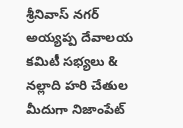శ్రీనివాస్ నగర్ అయ్యప్ప దేవాలయ కమిటీ సభ్యలు & నల్లాది హరి చేతుల మీదుగా నిజాంపేట్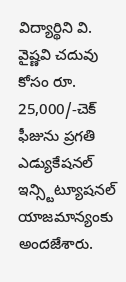విద్యార్థిని వి. వైష్ణవి చదువు కోసం రూ. 25,000/-చెక్ ఫీజును ప్రగతి ఎడ్యుకేషనల్ ఇన్స్టిట్యూషనల్ యాజమాన్యంకు అందజేశారు.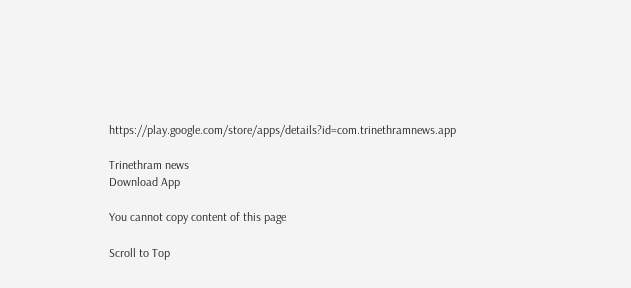https://play.google.com/store/apps/details?id=com.trinethramnews.app

Trinethram news
Download App

You cannot copy content of this page

Scroll to Top